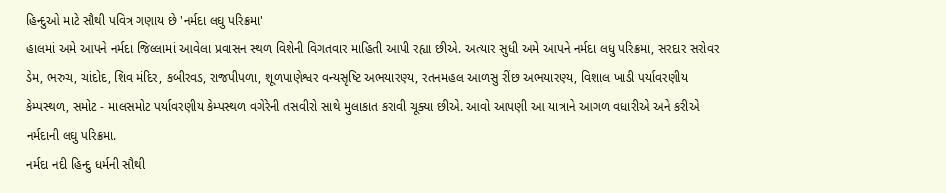હિન્દુઓ માટે સૌથી પવિત્ર ગણાય છે 'નર્મદા લઘુ પરિક્રમા'
હાલમાં અમે આપને નર્મદા જિલ્લામાં આવેલા પ્રવાસન સ્થળ વિશેની વિગતવાર માહિતી આપી રહ્યા છીએ. અત્યાર સુધી અમે આપને નર્મદા લધુ પરિક્રમા, સરદાર સરોવર ડેમ, ભરુચ, ચાંદોદ, શિવ મંદિર, કબીરવડ, રાજપીપળા, શૂળપાણેશ્વર વન્યસૃષ્ટિ અભયારણ્ય, રતનમહલ આળસુ રીંછ અભયારણ્ય, વિશાલ ખાડી પર્યાવરણીય કેમ્પસ્થળ, સમોટ - માલસમોટ પર્યાવરણીય કેમ્પસ્થળ વગેરેની તસવીરો સાથે મુલાકાત કરાવી ચૂક્યા છીએ. આવો આપણી આ યાત્રાને આગળ વધારીએ અને કરીએ નર્મદાની લઘુ પરિક્રમા.
નર્મદા નદી હિન્દુ ધર્મની સૌથી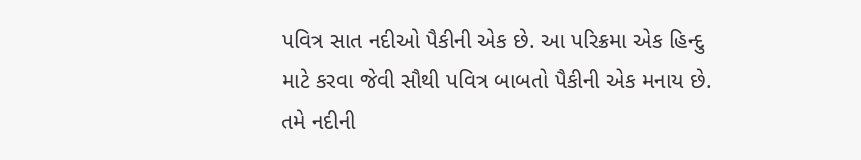પવિત્ર સાત નદીઓ પૈકીની એક છે. આ પરિક્રમા એક હિન્દુ માટે કરવા જેવી સૌથી પવિત્ર બાબતો પૈકીની એક મનાય છે. તમે નદીની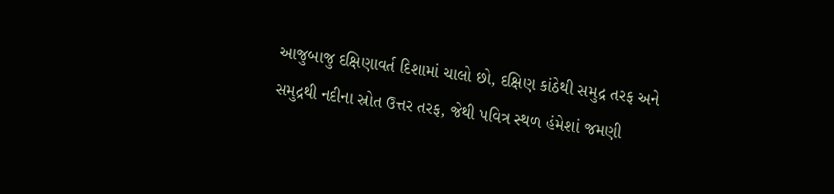આજુબાજુ દક્ષિણાવર્ત દિશામાં ચાલો છો, દક્ષિણ કાંઠેથી સમુદ્ર તરફ અને સમુદ્રથી નદીના સ્રોત ઉત્તર તરફ, જેથી પવિત્ર સ્થળ હંમેશાં જમણી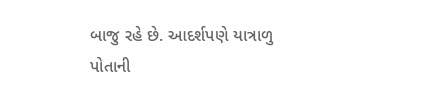બાજુ રહે છે. આદર્શપણે યાત્રાળુ પોતાની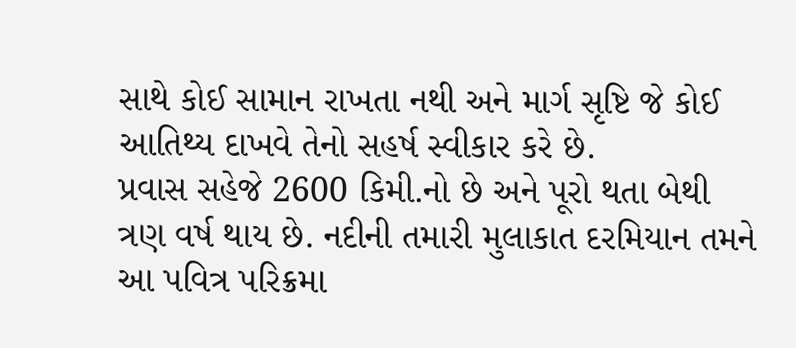સાથે કોઈ સામાન રાખતા નથી અને માર્ગ સૃષ્ટિ જે કોઈ આતિથ્ય દાખવે તેનો સહર્ષ સ્વીકાર કરે છે.
પ્રવાસ સહેજે 2600 કિમી.નો છે અને પૂરો થતા બેથી ત્રણ વર્ષ થાય છે. નદીની તમારી મુલાકાત દરમિયાન તમને આ પવિત્ર પરિક્રમા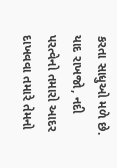કરતા સાધુઓ મળે છે. યાદ રાખજો, નદી પરત્વેનો તમારો આદર દાખવવા તમારે તેમનો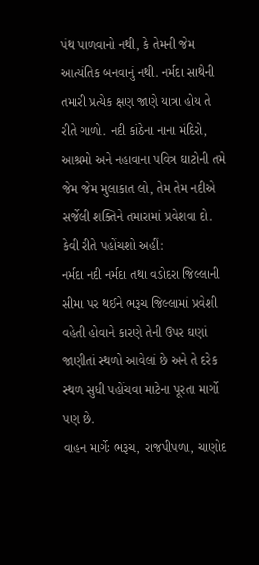પંથ પાળવાનો નથી, કે તેમની જેમ આત્યંતિક બનવાનું નથી. નર્મદા સાથેની તમારી પ્રત્યેક ક્ષણ જાણે યાત્રા હોય તે રીતે ગાળો. નદી કાંઠેના નાના મંદિરો, આશ્રમો અને નહાવાના પવિત્ર ઘાટોની તમે જેમ જેમ મુલાકાત લો, તેમ તેમ નદીએ સર્જેલી શક્તિને તમારામાં પ્રવેશવા દો.
કેવી રીતે પહોંચશો અહીં:
નર્મદા નદી નર્મદા તથા વડોદરા જિલ્લાની સીમા પર થઈને ભરૂચ જિલ્લામાં પ્રવેશી વહેતી હોવાને કારણે તેની ઉપર ઘણાં જાણીતાં સ્થળો આવેલાં છે અને તે દરેક સ્થળ સુધી પહોંચવા માટેના પૂરતા માર્ગો પણ છે.
વાહન માર્ગેઃ ભરૂચ, રાજપીપળા, ચાણોદ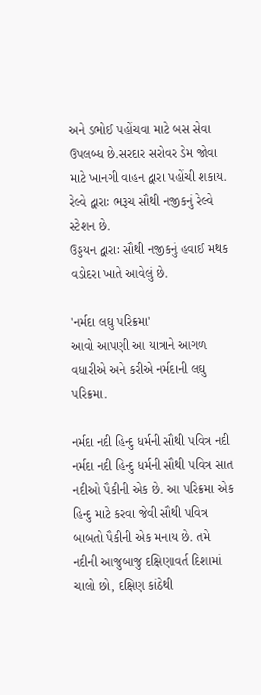અને ડભોઈ પહોંચવા માટે બસ સેવા ઉપલબ્ધ છે.સરદાર સરોવર ડેમ જોવા માટે ખાનગી વાહન દ્વારા પહોંચી શકાય.
રેલ્વે દ્વારાઃ ભરૂચ સૌથી નજીકનું રેલ્વે સ્ટેશન છે.
ઉડ્ડયન દ્વારાઃ સૌથી નજીકનું હવાઈ મથક વડોદરા ખાતે આવેલું છે.

'નર્મદા લઘુ પરિક્રમા'
આવો આપણી આ યાત્રાને આગળ વધારીએ અને કરીએ નર્મદાની લઘુ પરિક્રમા.

નર્મદા નદી હિન્દુ ધર્મની સૌથી પવિત્ર નદી
નર્મદા નદી હિન્દુ ધર્મની સૌથી પવિત્ર સાત નદીઓ પૈકીની એક છે. આ પરિક્રમા એક હિન્દુ માટે કરવા જેવી સૌથી પવિત્ર બાબતો પૈકીની એક મનાય છે. તમે નદીની આજુબાજુ દક્ષિણાવર્ત દિશામાં ચાલો છો, દક્ષિણ કાંઠેથી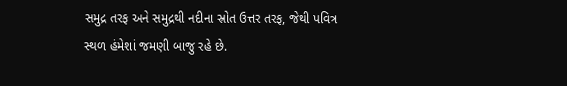સમુદ્ર તરફ અને સમુદ્રથી નદીના સ્રોત ઉત્તર તરફ, જેથી પવિત્ર સ્થળ હંમેશાં જમણી બાજુ રહે છે.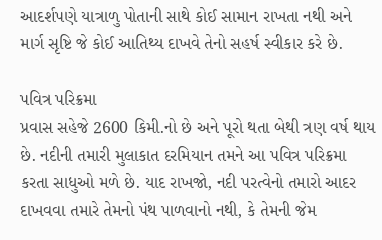આદર્શપણે યાત્રાળુ પોતાની સાથે કોઈ સામાન રાખતા નથી અને માર્ગ સૃષ્ટિ જે કોઈ આતિથ્ય દાખવે તેનો સહર્ષ સ્વીકાર કરે છે.

પવિત્ર પરિક્રમા
પ્રવાસ સહેજે 2600 કિમી.નો છે અને પૂરો થતા બેથી ત્રણ વર્ષ થાય છે. નદીની તમારી મુલાકાત દરમિયાન તમને આ પવિત્ર પરિક્રમા કરતા સાધુઓ મળે છે. યાદ રાખજો, નદી પરત્વેનો તમારો આદર દાખવવા તમારે તેમનો પંથ પાળવાનો નથી, કે તેમની જેમ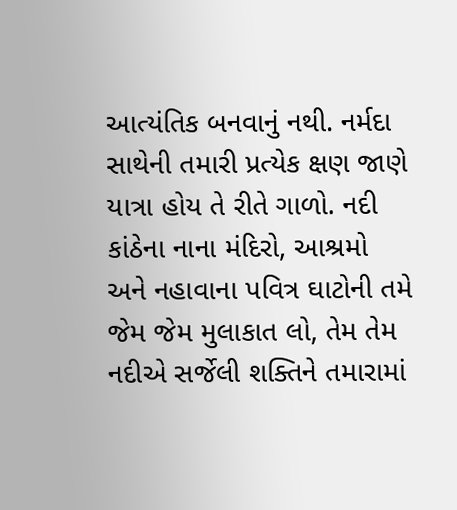આત્યંતિક બનવાનું નથી. નર્મદા સાથેની તમારી પ્રત્યેક ક્ષણ જાણે યાત્રા હોય તે રીતે ગાળો. નદી કાંઠેના નાના મંદિરો, આશ્રમો અને નહાવાના પવિત્ર ઘાટોની તમે જેમ જેમ મુલાકાત લો, તેમ તેમ નદીએ સર્જેલી શક્તિને તમારામાં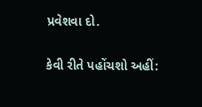પ્રવેશવા દો.

કેવી રીતે પહોંચશો અહીં: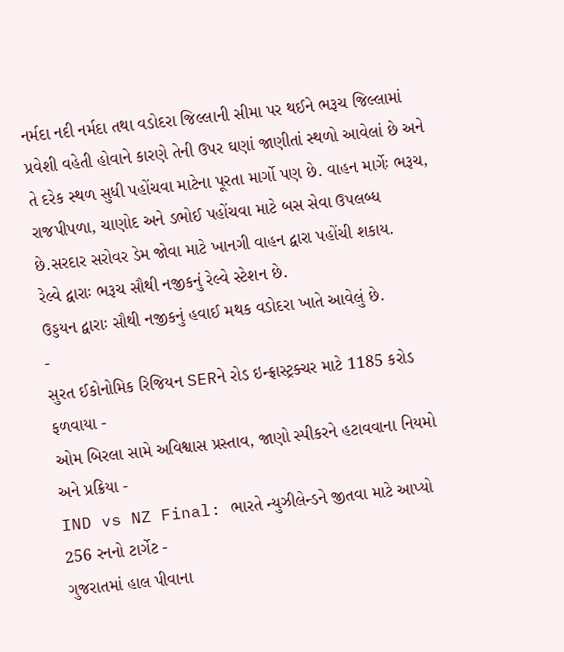નર્મદા નદી નર્મદા તથા વડોદરા જિલ્લાની સીમા પર થઈને ભરૂચ જિલ્લામાં પ્રવેશી વહેતી હોવાને કારણે તેની ઉપર ઘણાં જાણીતાં સ્થળો આવેલાં છે અને તે દરેક સ્થળ સુધી પહોંચવા માટેના પૂરતા માર્ગો પણ છે. વાહન માર્ગેઃ ભરૂચ, રાજપીપળા, ચાણોદ અને ડભોઈ પહોંચવા માટે બસ સેવા ઉપલબ્ધ છે.સરદાર સરોવર ડેમ જોવા માટે ખાનગી વાહન દ્વારા પહોંચી શકાય.
રેલ્વે દ્વારાઃ ભરૂચ સૌથી નજીકનું રેલ્વે સ્ટેશન છે.
ઉડ્ડયન દ્વારાઃ સૌથી નજીકનું હવાઈ મથક વડોદરા ખાતે આવેલું છે.
-
સુરત ઈકોનોમિક રિજિયન SERને રોડ ઇન્ફ્રાસ્ટ્રક્ચર માટે 1185 કરોડ ફળવાયા -
ઓમ બિરલા સામે અવિશ્વાસ પ્રસ્તાવ, જાણો સ્પીકરને હટાવવાના નિયમો અને પ્રક્રિયા -
IND vs NZ Final: ભારતે ન્યુઝીલેન્ડને જીતવા માટે આપ્યો 256 રનનો ટાર્ગેટ -
ગુજરાતમાં હાલ પીવાના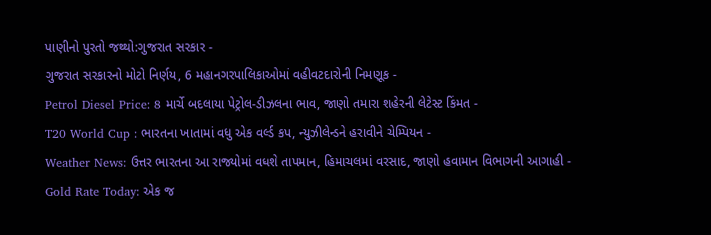પાણીનો પુરતો જથ્થો:ગુજરાત સરકાર -
ગુજરાત સરકારનો મોટો નિર્ણય, 6 મહાનગરપાલિકાઓમાં વહીવટદારોની નિમણૂક -
Petrol Diesel Price: 8 માર્ચે બદલાયા પેટ્રોલ-ડીઝલના ભાવ, જાણો તમારા શહેરની લેટેસ્ટ કિંમત -
T20 World Cup : ભારતના ખાતામાં વધુ એક વર્લ્ડ કપ, ન્યુઝીલેન્ડને હરાવીને ચેમ્પિયન -
Weather News: ઉત્તર ભારતના આ રાજ્યોમાં વધશે તાપમાન, હિમાચલમાં વરસાદ, જાણો હવામાન વિભાગની આગાહી -
Gold Rate Today: એક જ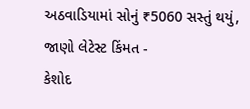અઠવાડિયામાં સોનું ₹5060 સસ્તું થયું, જાણો લેટેસ્ટ કિંમત -
કેશોદ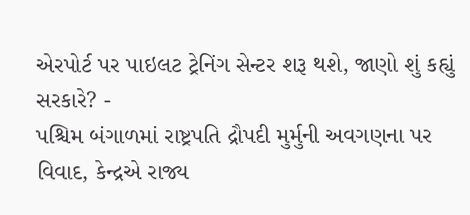એરપોર્ટ પર પાઇલટ ટ્રેનિંગ સેન્ટર શરૂ થશે, જાણો શું કહ્યું સરકારે? -
પશ્ચિમ બંગાળમાં રાષ્ટ્રપતિ દ્રૌપદી મુર્મુની અવગણના પર વિવાદ, કેન્દ્રએ રાજ્ય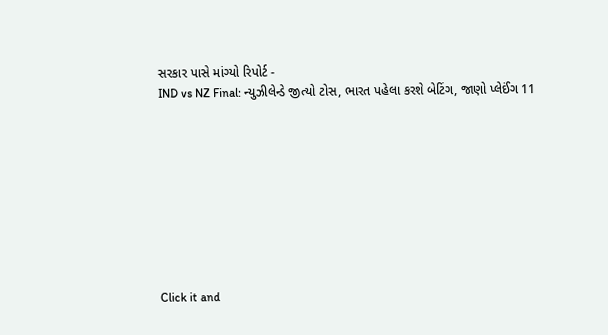સરકાર પાસે માંગ્યો રિપોર્ટ -
IND vs NZ Final: ન્યુઝીલેન્ડે જીત્યો ટોસ, ભારત પહેલા કરશે બેટિંગ, જાણો પ્લેઈંગ 11









Click it and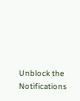Unblock the Notifications